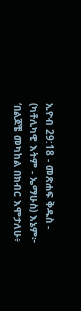ኢዮብ 29:18 - መጽሐፍ ቅዱስ - (ካቶሊካዊ እትም - ኤማሁስ) እኔም፦ ‘በልጆቼ መካከል በክብር እሞታለሁ፥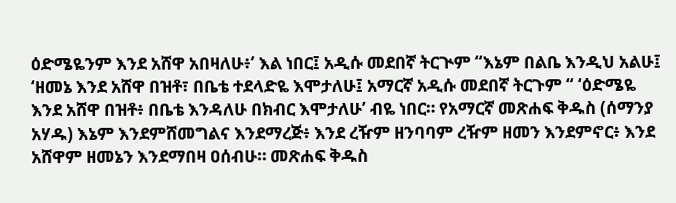ዕድሜዬንም እንደ አሸዋ አበዛለሁ፥’ እል ነበር፤ አዲሱ መደበኛ ትርጒም “እኔም በልቤ እንዲህ አልሁ፤ ‘ዘመኔ እንደ አሸዋ በዝቶ፣ በቤቴ ተደላድዬ እሞታለሁ፤ አማርኛ አዲሱ መደበኛ ትርጉም “ ‘ዕድሜዬ እንደ አሸዋ በዝቶ፥ በቤቴ እንዳለሁ በክብር እሞታለሁ’ ብዬ ነበር። የአማርኛ መጽሐፍ ቅዱስ (ሰማንያ አሃዱ) እኔም እንደምሸመግልና እንደማረጅ፥ እንደ ረዥም ዘንባባም ረዥም ዘመን እንደምኖር፥ እንደ አሸዋም ዘመኔን እንደማበዛ ዐሰብሁ። መጽሐፍ ቅዱስ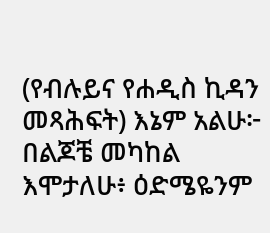(የብሉይና የሐዲስ ኪዳን መጻሕፍት) እኔም አልሁ፦ በልጆቼ መካከል እሞታለሁ፥ ዕድሜዬንም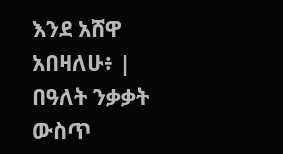እንደ አሸዋ አበዛለሁ፥ |
በዓለት ንቃቃት ውስጥ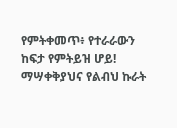የምትቀመጥ፥ የተራራውን ከፍታ የምትይዝ ሆይ! ማሣቀቅያህና የልብህ ኩራት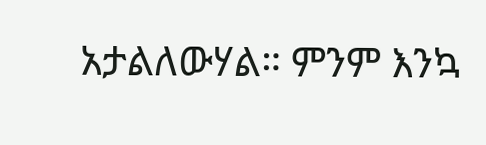አታልለውሃል። ምንም እንኳ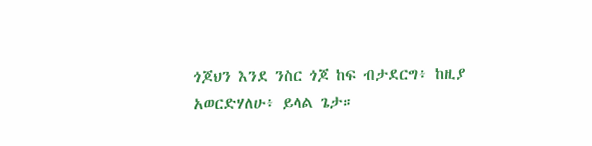ጎጆህን እንደ ንስር ጎጆ ከፍ ብታደርግ፥ ከዚያ አወርድሃለሁ፥ ይላል ጌታ።